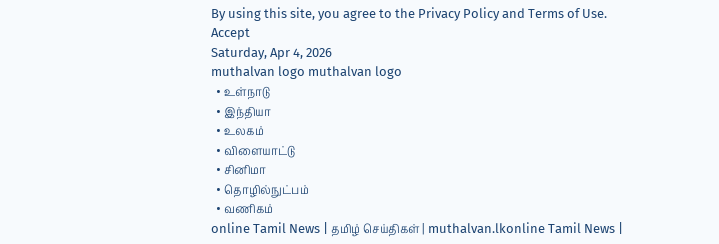By using this site, you agree to the Privacy Policy and Terms of Use.
Accept
Saturday, Apr 4, 2026
muthalvan logo muthalvan logo
  • உள்நாடு
  • இந்தியா
  • உலகம்
  • விளையாட்டு
  • சினிமா
  • தொழில்நுட்பம்
  • வணிகம்
online Tamil News | தமிழ் செய்திகள் | muthalvan.lkonline Tamil News |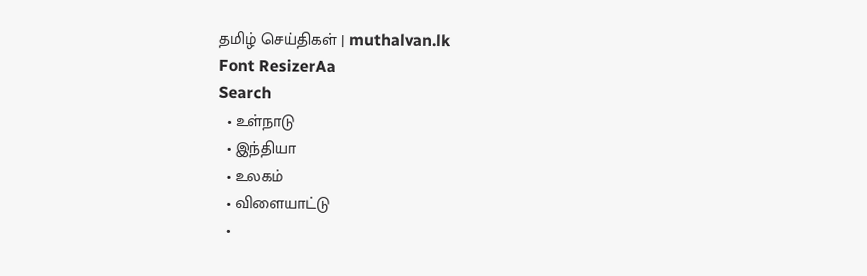தமிழ் செய்திகள் | muthalvan.lk
Font ResizerAa
Search
  • உள்நாடு
  • இந்தியா
  • உலகம்
  • விளையாட்டு
  •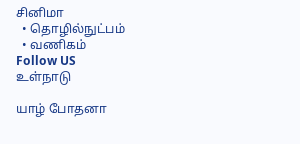சினிமா
  • தொழில்நுட்பம்
  • வணிகம்
Follow US
உள்நாடு

யாழ் போதனா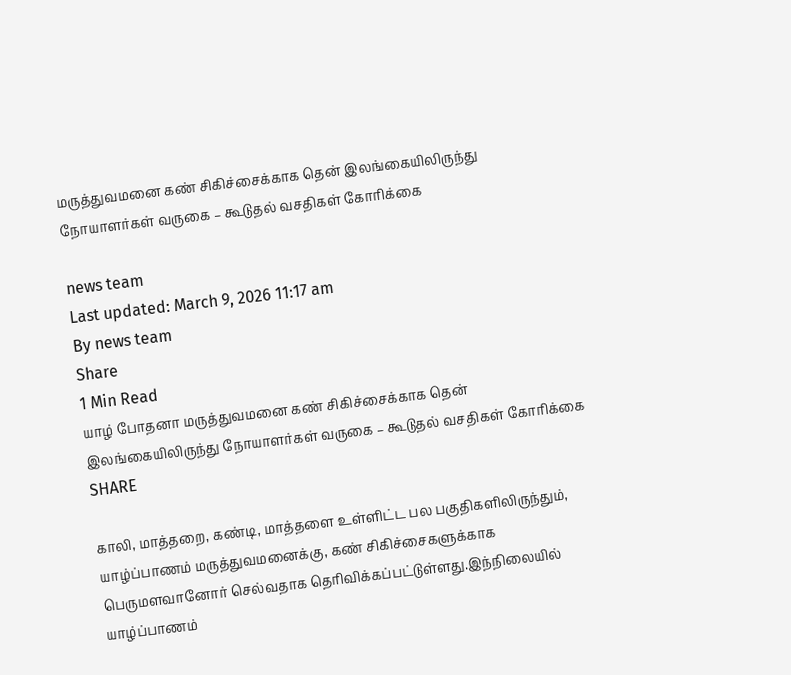மருத்துவமனை கண் சிகிச்சைக்காக தென் இலங்கையிலிருந்து நோயாளர்கள் வருகை – கூடுதல் வசதிகள் கோரிக்கை

news team
Last updated: March 9, 2026 11:17 am
By news team
Share
1 Min Read
யாழ் போதனா மருத்துவமனை கண் சிகிச்சைக்காக தென் இலங்கையிலிருந்து நோயாளர்கள் வருகை – கூடுதல் வசதிகள் கோரிக்கை
SHARE

காலி, மாத்தறை, கண்டி, மாத்தளை உள்ளிட்ட பல பகுதிகளிலிருந்தும், யாழ்ப்பாணம் மருத்துவமனைக்கு, கண் சிகிச்சைகளுக்காக பெருமளவானோர் செல்வதாக தெரிவிக்கப்பட்டுள்ளது.இந்நிலையில் யாழ்ப்பாணம்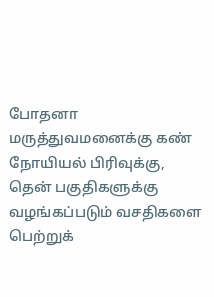போதனா மருத்துவமனைக்கு கண் நோயியல் பிரிவுக்கு, தென் பகுதிகளுக்கு வழங்கப்படும் வசதிகளை பெற்றுக்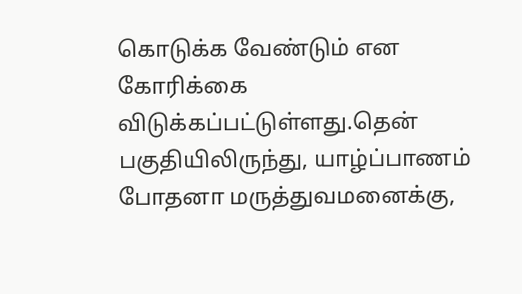கொடுக்க வேண்டும் என கோரிக்கை விடுக்கப்பட்டுள்ளது.தென் பகுதியிலிருந்து, யாழ்ப்பாணம் போதனா மருத்துவமனைக்கு,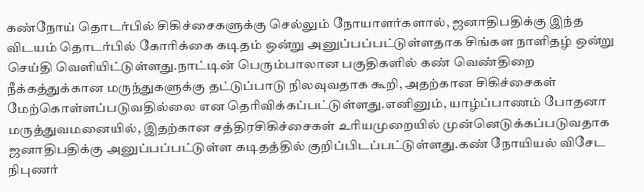கண்நோய் தொடர்பில் சிகிச்சைகளுக்கு செல்லும் நோயாளர்களால், ஜனாதிபதிக்கு இந்த விடயம் தொடர்பில் கோரிக்கை கடிதம் ஒன்று அனுப்பப்பட்டுள்ளதாக சிங்கள நாளிதழ் ஒன்று செய்தி வெளியிட்டுள்ளது.நாட்டின் பெரும்பாலான பகுதிகளில் கண் வெண்திறை நீக்கத்துக்கான மருந்துகளுக்கு தட்டுப்பாடு நிலவுவதாக கூறி, அதற்கான சிகிச்சைகள் மேற்கொள்ளப்படுவதில்லை என தெரிவிக்கப்பட்டுள்ளது.எனினும், யாழ்ப்பாணம் போதனா மருத்துவமனையில், இதற்கான சத்திரசிகிச்சைகள் உரியமுறையில் முன்னெடுக்கப்படுவதாக ஜனாதிபதிக்கு அனுப்பப்பட்டுள்ள கடிதத்தில் குறிப்பிடப்பட்டுள்ளது.கண் நோயியல் விசேட நிபுணர்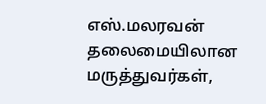எஸ்.மலரவன் தலைமையிலான மருத்துவர்கள்,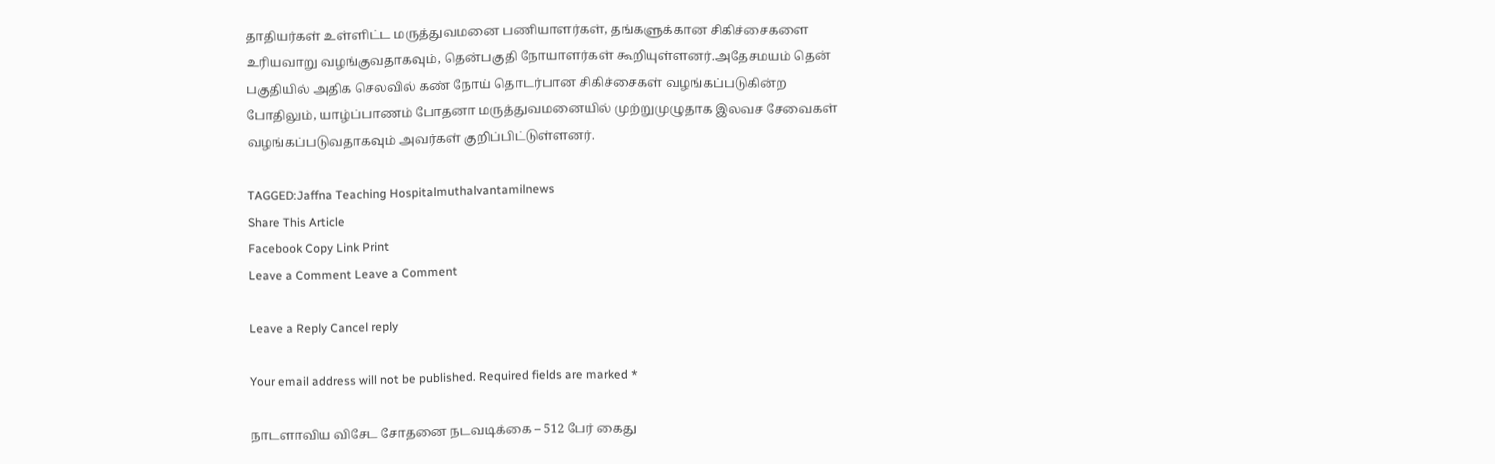தாதியர்கள் உள்ளிட்ட மருத்துவமனை பணியாளர்கள், தங்களுக்கான சிகிச்சைகளை உரியவாறு வழங்குவதாகவும், தென்பகுதி நோயாளர்கள் கூறியுள்ளனர்.அதேசமயம் தென் பகுதியில் அதிக செலவில் கண் நோய் தொடர்பான சிகிச்சைகள் வழங்கப்படுகின்ற போதிலும், யாழ்ப்பாணம் போதனா மருத்துவமனையில் முற்றுமுழுதாக இலவச சேவைகள் வழங்கப்படுவதாகவும் அவர்கள் குறிப்பிட்டுள்ளனர்.

TAGGED:Jaffna Teaching Hospitalmuthalvantamilnews
Share This Article
Facebook Copy Link Print
Leave a Comment Leave a Comment

Leave a Reply Cancel reply

Your email address will not be published. Required fields are marked *

நாடளாவிய விசேட சோதனை நடவடிக்கை – 512 பேர் கைது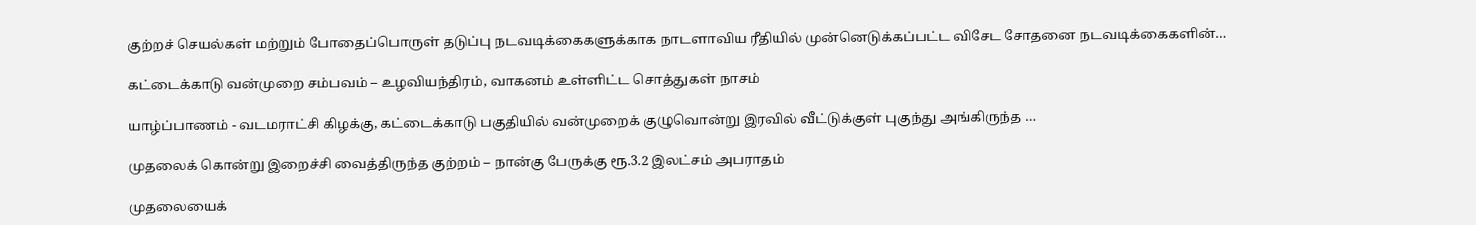குற்றச் செயல்கள் மற்றும் போதைப்பொருள் தடுப்பு நடவடிக்கைகளுக்காக நாடளாவிய ரீதியில் முன்னெடுக்கப்பட்ட விசேட சோதனை நடவடிக்கைகளின்…

கட்டைக்காடு வன்முறை சம்பவம் – உழவியந்திரம், வாகனம் உள்ளிட்ட சொத்துகள் நாசம்

யாழ்ப்பாணம் - வடமராட்சி கிழக்கு, கட்டைக்காடு பகுதியில் வன்முறைக் குழுவொன்று இரவில் வீட்டுக்குள் புகுந்து அங்கிருந்த …

முதலைக் கொன்று இறைச்சி வைத்திருந்த குற்றம் – நான்கு பேருக்கு ரூ.3.2 இலட்சம் அபராதம்

முதலையைக்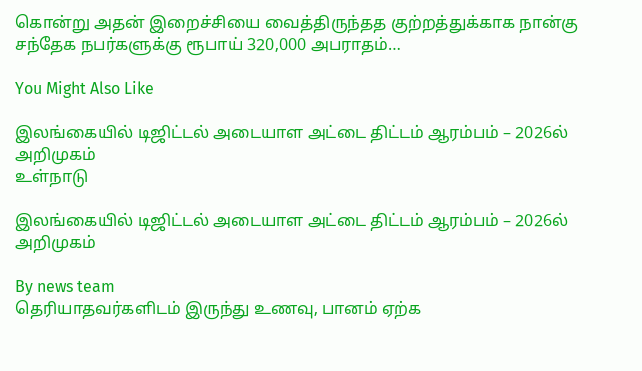கொன்று அதன் இறைச்சியை வைத்திருந்தத குற்றத்துக்காக நான்கு சந்தேக நபர்களுக்கு ரூபாய் 320,000 அபராதம்…

You Might Also Like

இலங்கையில் டிஜிட்டல் அடையாள அட்டை திட்டம் ஆரம்பம் – 2026ல் அறிமுகம்
உள்நாடு

இலங்கையில் டிஜிட்டல் அடையாள அட்டை திட்டம் ஆரம்பம் – 2026ல் அறிமுகம்

By news team
தெரியாதவர்களிடம் இருந்து உணவு, பானம் ஏற்க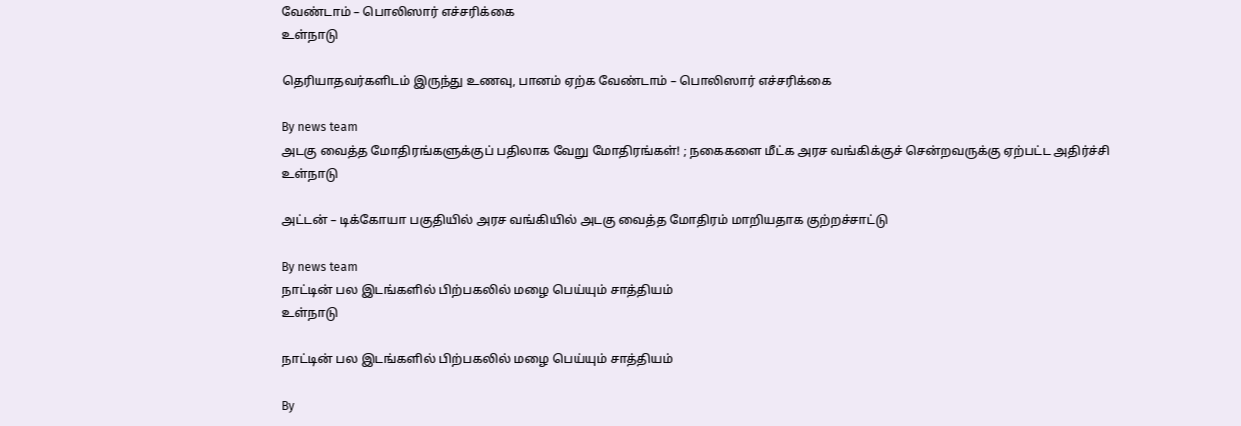வேண்டாம் – பொலிஸார் எச்சரிக்கை
உள்நாடு

தெரியாதவர்களிடம் இருந்து உணவு, பானம் ஏற்க வேண்டாம் – பொலிஸார் எச்சரிக்கை

By news team
அடகு வைத்த மோதிரங்களுக்குப் பதிலாக வேறு மோதிரங்கள்! ; நகைகளை மீட்க அரச வங்கிக்குச் சென்றவருக்கு ஏற்பட்ட அதிர்ச்சி
உள்நாடு

அட்டன் – டிக்கோயா பகுதியில் அரச வங்கியில் அடகு வைத்த மோதிரம் மாறியதாக குற்றச்சாட்டு

By news team
நாட்டின் பல இடங்களில் பிற்பகலில் மழை பெய்யும் சாத்தியம்
உள்நாடு

நாட்டின் பல இடங்களில் பிற்பகலில் மழை பெய்யும் சாத்தியம்

By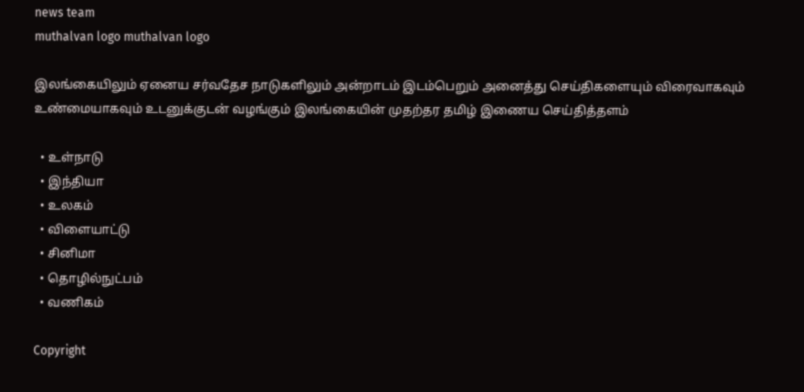news team
muthalvan logo muthalvan logo

இலங்கையிலும் ஏனைய சர்வதேச நாடுகளிலும் அன்றாடம் இடம்பெறும் அனைத்து செய்திகளையும் விரைவாகவும் உண்மையாகவும் உடனுக்குடன் வழங்கும் இலங்கையின் முதற்தர தமிழ் இணைய செய்தித்தளம்

  • உள்நாடு
  • இந்தியா
  • உலகம்
  • விளையாட்டு
  • சினிமா
  • தொழில்நுட்பம்
  • வணிகம்

Copyright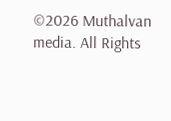©2026 Muthalvan media. All Rights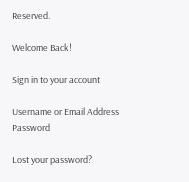Reserved.

Welcome Back!

Sign in to your account

Username or Email Address
Password

Lost your password?